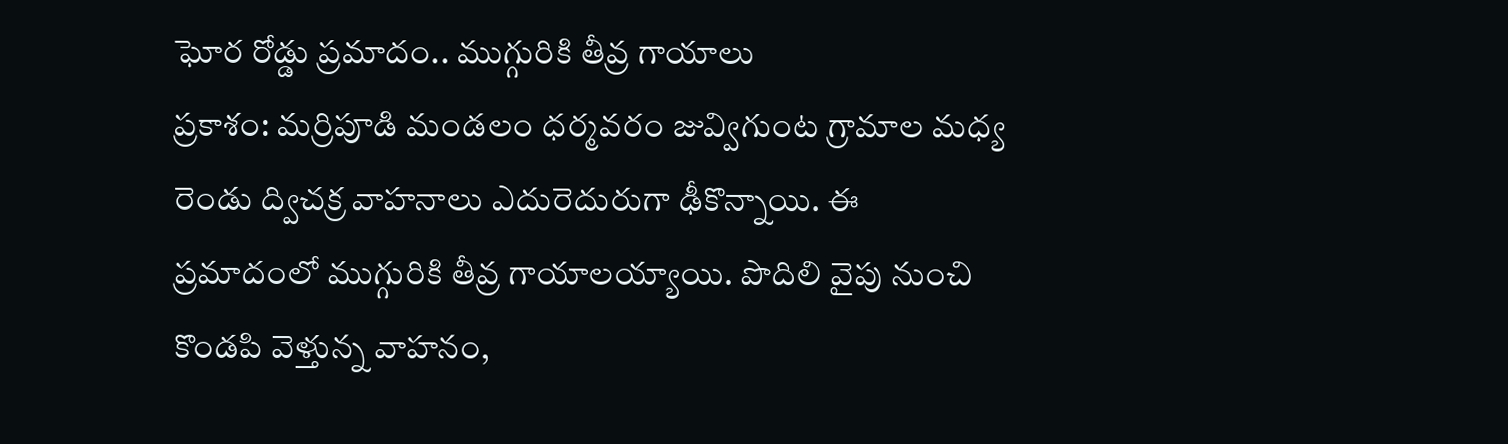ఘోర రోడ్డు ప్రమాదం.. ముగ్గురికి తీవ్ర గాయాలు
ప్రకాశం: మర్రిపూడి మండలం ధర్మవరం జువ్విగుంట గ్రామాల మధ్య రెండు ద్విచక్ర వాహనాలు ఎదురెదురుగా ఢీకొన్నాయి. ఈ ప్రమాదంలో ముగ్గురికి తీవ్ర గాయాలయ్యాయి. పొదిలి వైపు నుంచి కొండపి వెళ్తున్న వాహనం,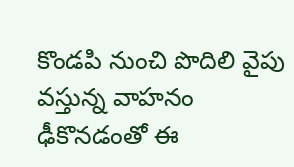కొండపి నుంచి పొదిలి వైపు వస్తున్న వాహనం ఢీకొనడంతో ఈ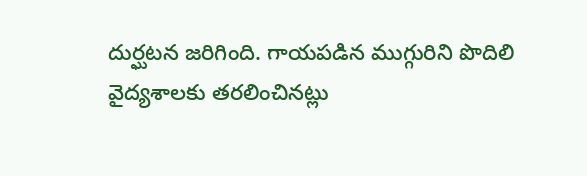దుర్ఘటన జరిగింది. గాయపడిన ముగ్గురిని పొదిలి వైద్యశాలకు తరలించినట్లు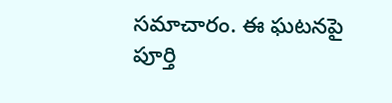సమాచారం. ఈ ఘటనపై పూర్తి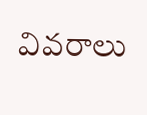వివరాలు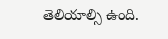తెలియాల్సి ఉంది.